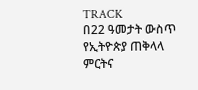TRACK
በ22 ዓመታት ውስጥ የኢትዮጵያ ጠቅላላ ምርትና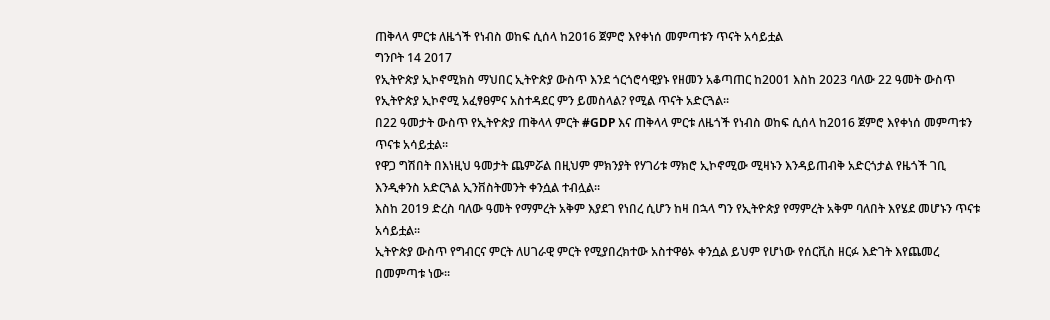ጠቅላላ ምርቱ ለዜጎች የነብስ ወከፍ ሲሰላ ከ2016 ጀምሮ እየቀነሰ መምጣቱን ጥናት አሳይቷል
ግንቦት 14 2017
የኢትዮጵያ ኢኮኖሚክስ ማህበር ኢትዮጵያ ውስጥ እንደ ጎርጎሮሳዊያኑ የዘመን አቆጣጠር ከ2001 እስከ 2023 ባለው 22 ዓመት ውስጥ የኢትዮጵያ ኢኮኖሚ አፈፃፀምና አስተዳደር ምን ይመስላል? የሚል ጥናት አድርጓል፡፡
በ22 ዓመታት ውስጥ የኢትዮጵያ ጠቅላላ ምርት #GDP እና ጠቅላላ ምርቱ ለዜጎች የነብስ ወከፍ ሲሰላ ከ2016 ጀምሮ እየቀነሰ መምጣቱን ጥናቱ አሳይቷል፡፡
የዋጋ ግሽበት በእነዚህ ዓመታት ጨምሯል በዚህም ምክንያት የሃገሪቱ ማክሮ ኢኮኖሚው ሚዛኑን እንዳይጠብቅ አድርጎታል የዜጎች ገቢ እንዲቀንስ አድርጓል ኢንቨስትመንት ቀንሷል ተብሏል፡፡
እስከ 2019 ድረስ ባለው ዓመት የማምረት አቅም እያደገ የነበረ ሲሆን ከዛ በኋላ ግን የኢትዮጵያ የማምረት አቅም ባለበት እየሄደ መሆኑን ጥናቱ አሳይቷል፡፡
ኢትዮጵያ ውስጥ የግብርና ምርት ለሀገራዊ ምርት የሚያበረክተው አስተዋፅኦ ቀንሷል ይህም የሆነው የሰርቪስ ዘርፉ እድገት እየጨመረ በመምጣቱ ነው፡፡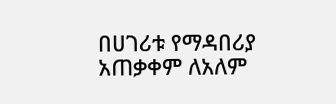በሀገሪቱ የማዳበሪያ አጠቃቀም ለአለም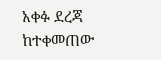አቀፉ ደረጃ ከተቀመጠው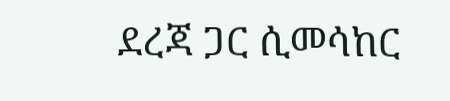ደረጃ ጋር ሲመሳከር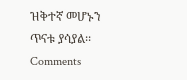ዝቅተኛ መሆኑን ጥናቱ ያሳያል፡፡
Comments